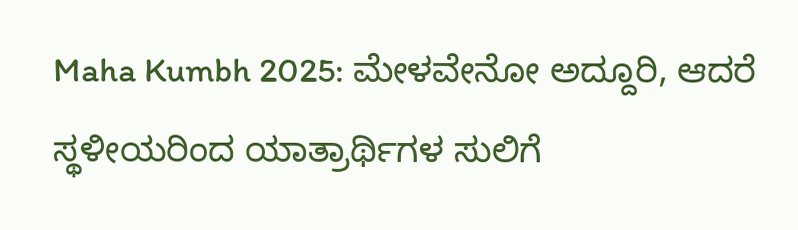Maha Kumbh 2025: ಮೇಳವೇನೋ ಅದ್ದೂರಿ, ಆದರೆ ಸ್ಥಳೀಯರಿಂದ ಯಾತ್ರಾರ್ಥಿಗಳ ಸುಲಿಗೆ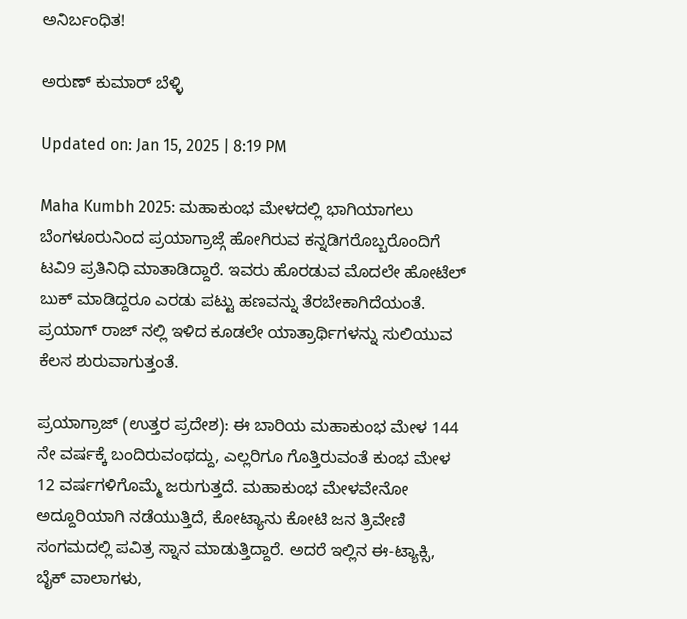ಅನಿರ್ಬಂಧಿತ!

ಅರುಣ್ ಕುಮಾರ್ ಬೆಳ್ಳಿ

Updated on: Jan 15, 2025 | 8:19 PM

Maha Kumbh 2025: ಮಹಾಕುಂಭ ಮೇಳದಲ್ಲಿ ಭಾಗಿಯಾಗಲು ಬೆಂಗಳೂರುನಿಂದ ಪ್ರಯಾಗ್ರಾಜ್ಗೆ ಹೋಗಿರುವ ಕನ್ನಡಿಗರೊಬ್ಬರೊಂದಿಗೆ ಟವಿ9 ಪ್ರತಿನಿಧಿ ಮಾತಾಡಿದ್ದಾರೆ. ಇವರು ಹೊರಡುವ ಮೊದಲೇ ಹೋಟೆಲ್ ಬುಕ್ ಮಾಡಿದ್ದರೂ ಎರಡು ಪಟ್ಟು ಹಣವನ್ನು ತೆರಬೇಕಾಗಿದೆಯಂತೆ. ಪ್ರಯಾಗ್ ರಾಜ್ ನಲ್ಲಿ ಇಳಿದ ಕೂಡಲೇ ಯಾತ್ರಾರ್ಥಿಗಳನ್ನು ಸುಲಿಯುವ ಕೆಲಸ ಶುರುವಾಗುತ್ತಂತೆ.

ಪ್ರಯಾಗ್ರಾಜ್ (ಉತ್ತರ ಪ್ರದೇಶ): ಈ ಬಾರಿಯ ಮಹಾಕುಂಭ ಮೇಳ 144 ನೇ ವರ್ಷಕ್ಕೆ ಬಂದಿರುವಂಥದ್ದು, ಎಲ್ಲರಿಗೂ ಗೊತ್ತಿರುವಂತೆ ಕುಂಭ ಮೇಳ 12 ವರ್ಷಗಳಿಗೊಮ್ಮೆ ಜರುಗುತ್ತದೆ. ಮಹಾಕುಂಭ ಮೇಳವೇನೋ ಅದ್ದೂರಿಯಾಗಿ ನಡೆಯುತ್ತಿದೆ, ಕೋಟ್ಯಾನು ಕೋಟಿ ಜನ ತ್ರಿವೇಣಿ ಸಂಗಮದಲ್ಲಿ ಪವಿತ್ರ ಸ್ನಾನ ಮಾಡುತ್ತಿದ್ದಾರೆ. ಅದರೆ ಇಲ್ಲಿನ ಈ-ಟ್ಯಾಕ್ಸಿ, ಬೈಕ್ ವಾಲಾಗಳು,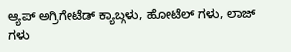ಆ್ಯಪ್ ಅಗ್ರಿಗೇಟೆಡ್ ಕ್ಯಾಬ್ಗಳು, ಹೋಟೆಲ್ ಗಳು, ಲಾಜ್ ಗಳು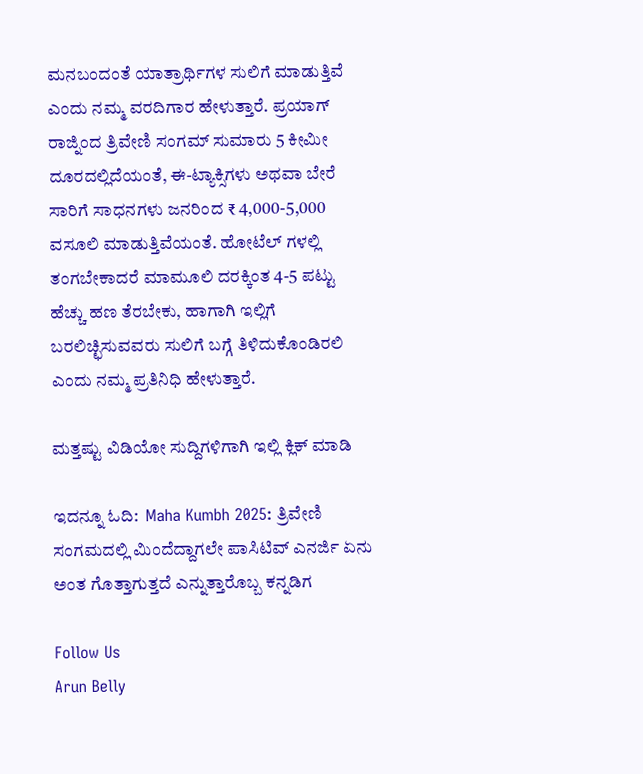ಮನಬಂದಂತೆ ಯಾತ್ರಾರ್ಥಿಗಳ ಸುಲಿಗೆ ಮಾಡುತ್ತಿವೆ ಎಂದು ನಮ್ಮ ವರದಿಗಾರ ಹೇಳುತ್ತಾರೆ. ಪ್ರಯಾಗ್ ರಾಜ್ನಿಂದ ತ್ರಿವೇಣಿ ಸಂಗಮ್ ಸುಮಾರು 5 ಕೀಮೀ ದೂರದಲ್ಲಿದೆಯಂತೆ, ಈ-ಟ್ಯಾಕ್ಸಿಗಳು ಅಥವಾ ಬೇರೆ ಸಾರಿಗೆ ಸಾಧನಗಳು ಜನರಿಂದ ₹ 4,000-5,000 ವಸೂಲಿ ಮಾಡುತ್ತಿವೆಯಂತೆ. ಹೋಟೆಲ್ ಗಳಲ್ಲಿ ತಂಗಬೇಕಾದರೆ ಮಾಮೂಲಿ ದರಕ್ಕಿಂತ 4-5 ಪಟ್ಟು ಹೆಚ್ಚು ಹಣ ತೆರಬೇಕು, ಹಾಗಾಗಿ ಇಲ್ಲಿಗೆ ಬರಲಿಚ್ಛಿಸುವವರು ಸುಲಿಗೆ ಬಗ್ಗೆ ತಿಳಿದುಕೊಂಡಿರಲಿ ಎಂದು ನಮ್ಮ ಪ್ರತಿನಿಧಿ ಹೇಳುತ್ತಾರೆ.

ಮತ್ತಷ್ಟು ವಿಡಿಯೋ ಸುದ್ದಿಗಳಿಗಾಗಿ ಇಲ್ಲಿ ಕ್ಲಿಕ್ ಮಾಡಿ

ಇದನ್ನೂ ಓದಿ:  Maha Kumbh 2025: ತ್ರಿವೇಣಿ ಸಂಗಮದಲ್ಲಿ ಮಿಂದೆದ್ದಾಗಲೇ ಪಾಸಿಟಿವ್ ಎನರ್ಜಿ ಏನು ಅಂತ ಗೊತ್ತಾಗುತ್ತದೆ ಎನ್ನುತ್ತಾರೊಬ್ಬ ಕನ್ನಡಿಗ

Follow Us
Arun Belly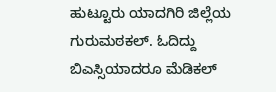ಹುಟ್ಟೂರು ಯಾದಗಿರಿ ಜಿಲ್ಲೆಯ ಗುರುಮಠಕಲ್. ಓದಿದ್ದು ಬಿಎಸ್ಸಿಯಾದರೂ ಮೆಡಿಕಲ್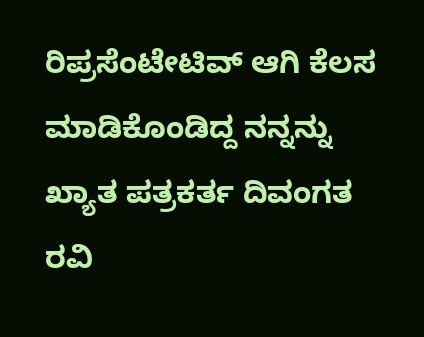ರಿಪ್ರಸೆಂಟೇಟಿವ್ ಆಗಿ ಕೆಲಸ ಮಾಡಿಕೊಂಡಿದ್ದ ನನ್ನನ್ನು ಖ್ಯಾತ ಪತ್ರಕರ್ತ ದಿವಂಗತ ರವಿ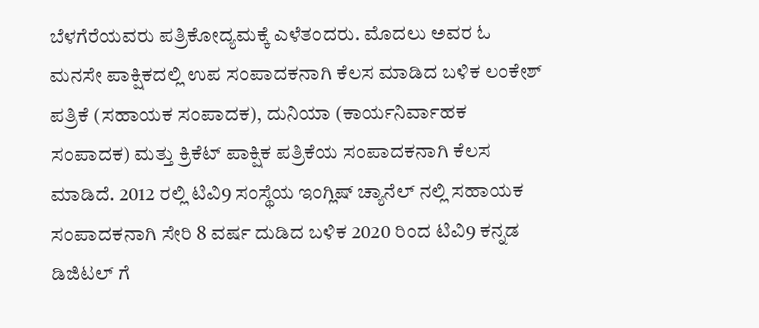ಬೆಳಗೆರೆಯವರು ಪತ್ರಿಕೋದ್ಯಮಕ್ಕೆ ಎಳೆತಂದರು. ಮೊದಲು ಅವರ ಓ ಮನಸೇ ಪಾಕ್ಷಿಕದಲ್ಲಿ ಉಪ ಸಂಪಾದಕನಾಗಿ ಕೆಲಸ ಮಾಡಿದ ಬಳಿಕ ಲಂಕೇಶ್ ಪತ್ರಿಕೆ (ಸಹಾಯಕ ಸಂಪಾದಕ), ದುನಿಯಾ (ಕಾರ್ಯನಿರ್ವಾಹಕ ಸಂಪಾದಕ) ಮತ್ತು ಕ್ರಿಕೆಟ್ ಪಾಕ್ಷಿಕ ಪತ್ರಿಕೆಯ ಸಂಪಾದಕನಾಗಿ ಕೆಲಸ ಮಾಡಿದೆ. 2012 ರಲ್ಲಿ ಟಿವಿ9 ಸಂಸ್ಥೆಯ ಇಂಗ್ಲಿಷ್ ಚ್ಯಾನೆಲ್ ನಲ್ಲಿ ಸಹಾಯಕ ಸಂಪಾದಕನಾಗಿ ಸೇರಿ 8 ವರ್ಷ ದುಡಿದ ಬಳಿಕ 2020 ರಿಂದ ಟಿವಿ9 ಕನ್ನಡ ಡಿಜಿಟಲ್ ಗೆ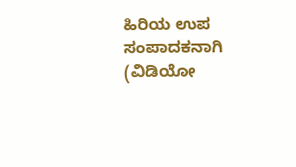ಹಿರಿಯ ಉಪ ಸಂಪಾದಕನಾಗಿ (ವಿಡಿಯೋ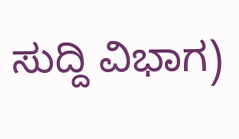ಸುದ್ದಿ ವಿಭಾಗ)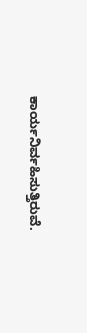ಕಾರ್ಯನಿರ್ವಹಿಸುತ್ತಿರುವೆ.